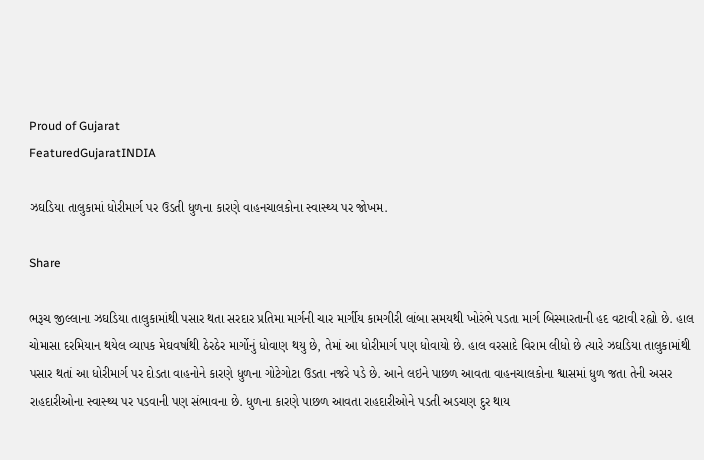Proud of Gujarat
FeaturedGujaratINDIA

ઝઘડિયા તાલુકામાં ધોરીમાર્ગ પર ઉડતી ધુળના કારણે વાહનચાલકોના સ્વાસ્થ્ય પર જોખમ.

Share

ભરૂચ જીલ્લાના ઝઘડિયા તાલુકામાંથી પસાર થતા સરદાર પ્રતિમા માર્ગની ચાર માર્ગીય કામગીરી લાંબા સમયથી ખોરંભે પડતા માર્ગ બિસ્મારતાની હદ વટાવી રહ્યો છે. હાલ ચોમાસા દરમિયાન થયેલ વ્યાપક મેઘવર્ષાથી ઠેરઠેર માર્ગોનું ધોવાણ થયુ છે, તેમાં આ ધોરીમાર્ગ પણ ધોવાયો છે. હાલ વરસાદે વિરામ લીધો છે ત્યારે ઝઘડિયા તાલુકામાંથી પસાર થતાં આ ધોરીમાર્ગ પર દોડતા વાહનોને કારણે ધુળના ગોટેગોટા ઉડતા નજરે પડે છે. આને લઇને પાછળ આવતા વાહનચાલકોના શ્વાસમાં ધુળ જતા તેની અસર રાહદારીઓના સ્વાસ્થ્ય પર પડવાની પણ સંભાવના છે. ધુળના કારણે પાછળ આવતા રાહદારીઓને પડતી અડચણ દુર થાય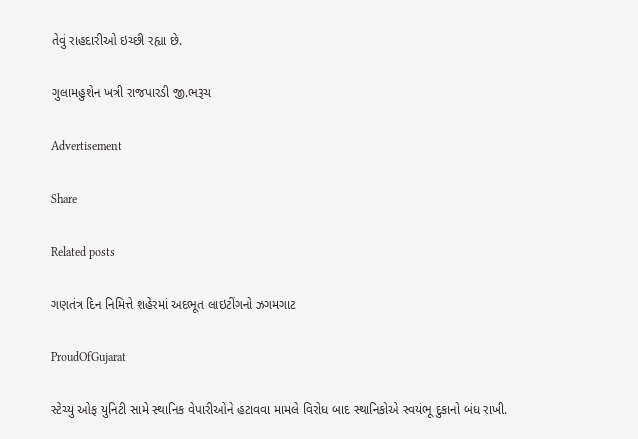તેવું રાહદારીઓ ઇચ્છી રહ્યા છે.

ગુલામહુશેન ખત્રી રાજપારડી જી.ભરૂચ

Advertisement

Share

Related posts

ગણતંત્ર દિન નિમિત્તે શહેરમાં અદભૂત લાઇટીંગનો ઝગમગાટ

ProudOfGujarat

સ્ટેચ્યુ ઓફ યુનિટી સામે સ્થાનિક વેપારીઓને હટાવવા મામલે વિરોધ બાદ સ્થાનિકોએ સ્વયંભૂ દુકાનો બંધ રાખી.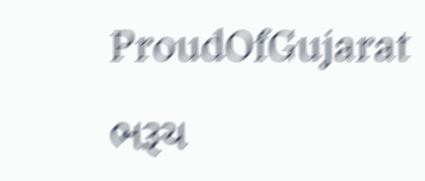ProudOfGujarat

ભરૂચ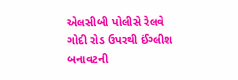એલસીબી પોલીસે રેલવે ગોદી રોડ ઉપરથી ઈંગ્લીશ બનાવટની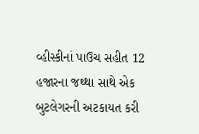વ્હીસ્કીનાં પાઉચ સહીત 12 હજારના જથ્થા સાથે એક બુટલેગરની અટકાયત કરી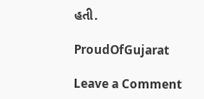હતી.

ProudOfGujarat

Leave a Comment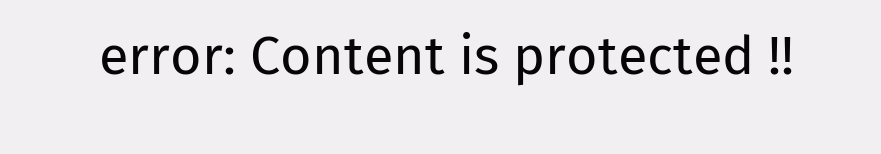error: Content is protected !!